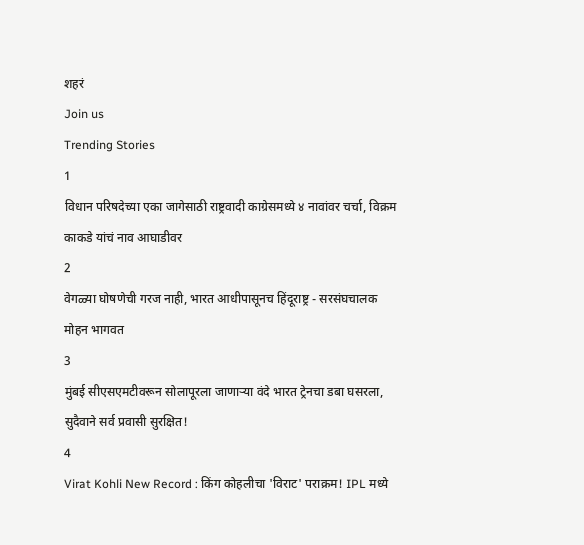शहरं
Join us
Trending Stories
1
विधान परिषदेच्या एका जागेसाठी राष्ट्रवादी काग्रेसमध्ये ४ नावांवर चर्चा, विक्रम काकडे यांचं नाव आघाडीवर
2
वेगळ्या घोषणेची गरज नाही, भारत आधीपासूनच हिंदूराष्ट्र - सरसंघचालक मोहन भागवत
3
मुंबई सीएसएमटीवरून सोलापूरला जाणाऱ्या वंदे भारत ट्रेनचा डबा घसरला, सुदैवाने सर्व प्रवासी सुरक्षित!
4
Virat Kohli New Record : किंग कोहलीचा 'विराट' पराक्रम! IPL मध्ये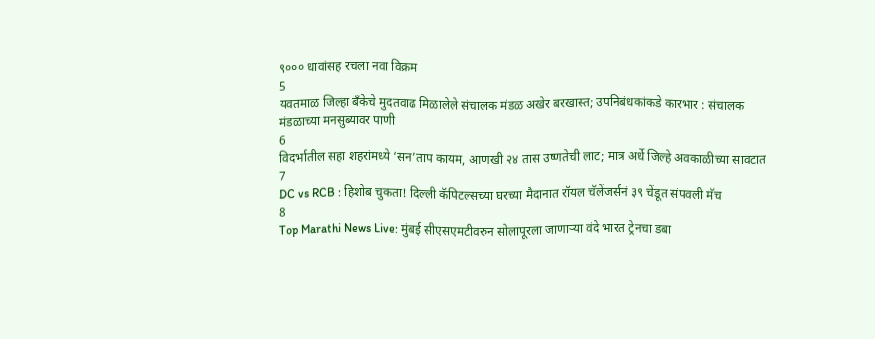९००० धावांसह रचला नवा विक्रम
5
यवतमाळ जिल्हा बँकेचे मुदतवाढ मिळालेले संचालक मंडळ अखेर बरखास्त; उपनिबंधकांकडे कारभार : संचालक मंडळाच्या मनसुब्यावर पाणी
6
विदर्भातील सहा शहरांमध्ये ‘सन’ताप कायम, आणखी २४ तास उष्णतेची लाट; मात्र अर्धे जिल्हे अवकाळीच्या सावटात
7
DC vs RCB : हिशोब चुकता! दिल्ली कॅपिटल्सच्या घरच्या मैदानात रॉयल चॅलेंजर्सनं ३९ चेंडूत संपवली मॅच
8
Top Marathi News Live: मुंबई सीएसएमटीवरुन सोलापूरला जाणाऱ्या वंदे भारत ट्रेनचा डबा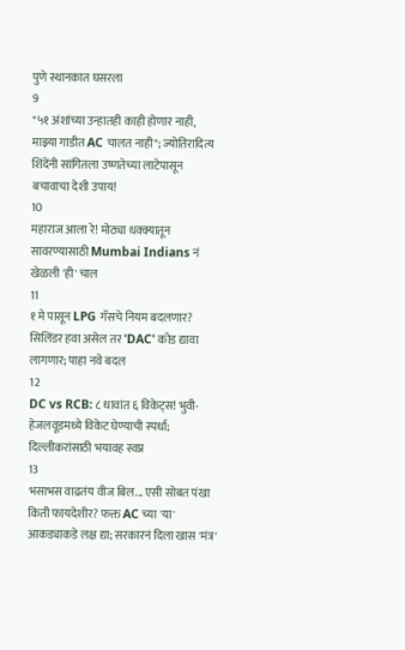पुणे स्थानकात घसरला
9
"५१ अंशांच्या उन्हातही काही होणार नाही, माझ्या गाडीत AC चालत नाही"; ज्योतिरादित्य शिंदेंनी सांगितला उष्णतेच्या लाटेपासून बचावाचा देशी उपाय!
10
महाराज आला रे! मोठ्या धक्क्यातून सावरण्यासाठी Mumbai Indians नं खेळली 'ही' चाल
11
१ मे पासून LPG गॅसचे नियम बदलणार? सिलिंडर हवा असेल तर 'DAC' कोड द्यावा लागणार; पाहा नवे बदल
12
DC vs RCB: ८ धावांत ६ विकेट्स! भुवी-हेजलवूडमध्ये विकेट घेण्याची स्पर्धा; दिल्लीकरांसाठी भयावह स्वप्न
13
भसाभस वाढतंय वीज बिल... एसी सोबत पंखा किती फायदेशीर? फक्त AC च्या 'या' आकड्याकडे लक्ष द्या; सरकारनं दिला खास 'मंत्र'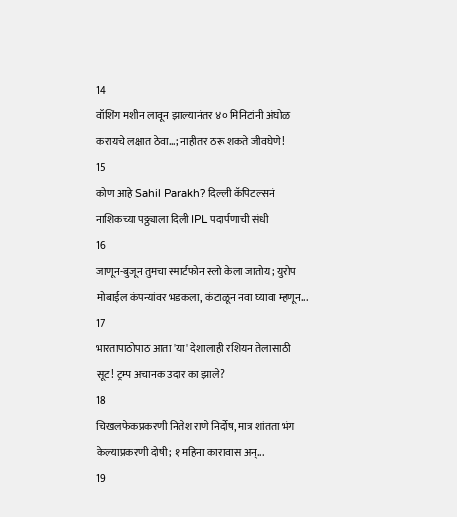14
वॉशिंग मशीन लावून झाल्यानंतर ४० मिनिटांनी अंघोळ करायचे लक्षात ठेवा...; नाहीतर ठरू शकते जीवघेणे!
15
कोण आहे Sahil Parakh? दिल्ली कॅपिटल्सनं नाशिकच्या पठ्ठ्याला दिली IPL पदार्पणाची संधी
16
जाणून-बुजून तुमचा स्मार्टफोन स्लो केला जातोय; युरोप मोबाईल कंपन्यांवर भडकला, कंटाळून नवा घ्यावा म्हणून...
17
भारतापाठोपाठ आता 'या' देशालाही रशियन तेलासाठी सूट! ट्रम्प अचानक उदार का झाले?
18
चिखलफेकप्रकरणी नितेश राणे निर्दोष, मात्र शांतता भंग केल्याप्रकरणी दोषी; १ महिना कारावास अन्...
19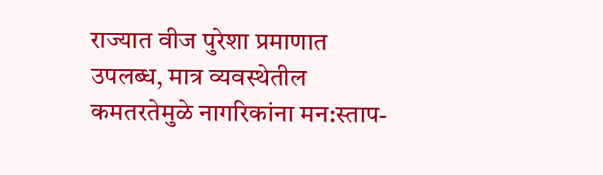राज्यात वीज पुरेशा प्रमाणात उपलब्ध, मात्र व्यवस्थेतील कमतरतेमुळे नागरिकांना मन:स्ताप-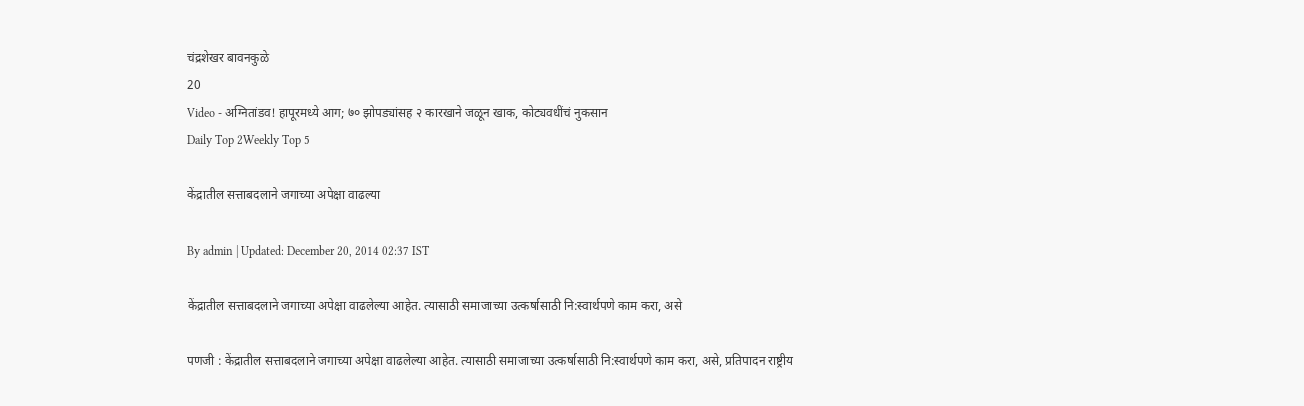चंद्रशेखर बावनकुळे
20
Video - अग्नितांडव! हापूरमध्ये आग; ७० झोपड्यांसह २ कारखाने जळून खाक, कोट्यवधींचं नुकसान
Daily Top 2Weekly Top 5

केंद्रातील सत्ताबदलाने जगाच्या अपेक्षा वाढल्या

By admin | Updated: December 20, 2014 02:37 IST

केंद्रातील सत्ताबदलाने जगाच्या अपेक्षा वाढलेल्या आहेत. त्यासाठी समाजाच्या उत्कर्षासाठी नि:स्वार्थपणे काम करा, असे

पणजी : केंद्रातील सत्ताबदलाने जगाच्या अपेक्षा वाढलेल्या आहेत. त्यासाठी समाजाच्या उत्कर्षासाठी नि:स्वार्थपणे काम करा, असे, प्रतिपादन राष्ट्रीय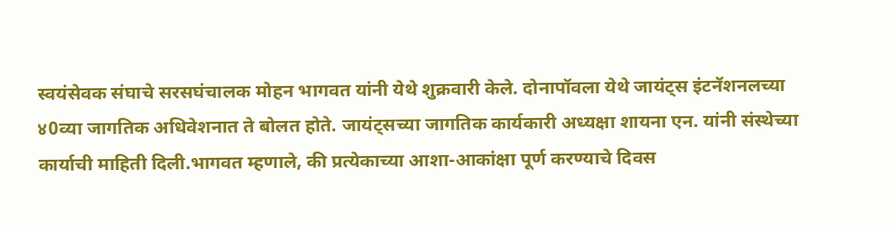स्वयंसेवक संघाचे सरसघंचालक मोहन भागवत यांनी येथे शुक्रवारी केले. दोनापॉवला येथे जायंट्स इंटनॅशनलच्या ४0व्या जागतिक अधिवेशनात ते बोलत होते. जायंट्सच्या जागतिक कार्यकारी अध्यक्षा शायना एन. यांनी संस्थेच्या कार्याची माहिती दिली.भागवत म्हणाले, की प्रत्येकाच्या आशा-आकांक्षा पूर्ण करण्याचे दिवस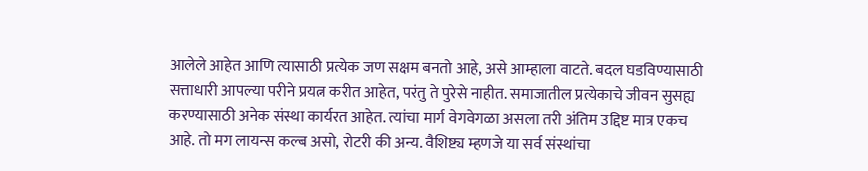आलेले आहेत आणि त्यासाठी प्रत्येक जण सक्षम बनतो आहे, असे आम्हाला वाटते. बदल घडविण्यासाठी सत्ताधारी आपल्या परीने प्रयत्न करीत आहेत, परंतु ते पुरेसे नाहीत. समाजातील प्रत्येकाचे जीवन सुसह्य करण्यासाठी अनेक संस्था कार्यरत आहेत. त्यांचा मार्ग वेगवेगळा असला तरी अंतिम उद्दिष्ट मात्र एकच आहे. तो मग लायन्स कल्ब असो, रोटरी की अन्य. वैशिष्ट्य म्हणजे या सर्व संस्थांचा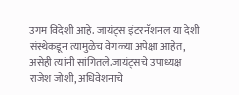उगम विदेशी आहे. जायंट्स इंटरनॅशनल या देशी संस्थेकडून त्यामुळेच वेगळ्या अपेक्षा आहेत, असेही त्यांनी सांगितले.जायंट्सचे उपाध्यक्ष राजेश जोशी, अधिवेशनाचे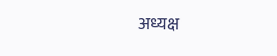अध्यक्ष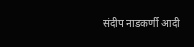संदीप नाडकर्णी आदी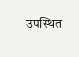उपस्थित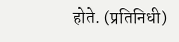होते. (प्रतिनिधी)